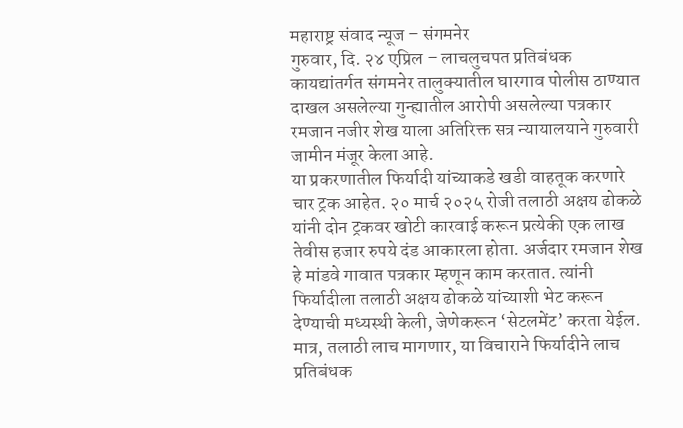महाराष्ट्र संवाद न्यूज – संगमनेर
गुरुवार, दि. २४ एप्रिल – लाचलुचपत प्रतिबंधक कायद्यांतर्गत संगमनेर तालुक्यातील घारगाव पोलीस ठाण्यात दाखल असलेल्या गुन्ह्यातील आरोपी असलेल्या पत्रकार रमजान नजीर शेख याला अतिरिक्त सत्र न्यायालयाने गुरुवारी जामीन मंजूर केला आहे.
या प्रकरणातील फिर्यादी यांच्याकडे खडी वाहतूक करणारे चार ट्रक आहेत. २० मार्च २०२५ रोजी तलाठी अक्षय ढोकळे यांनी दोन ट्रकवर खोटी कारवाई करून प्रत्येकी एक लाख तेवीस हजार रुपये दंड आकारला होता. अर्जदार रमजान शेख हे मांडवे गावात पत्रकार म्हणून काम करतात. त्यांनी फिर्यादीला तलाठी अक्षय ढोकळे यांच्याशी भेट करून देण्याची मध्यस्थी केली, जेणेकरून ‘सेटलमेंट’ करता येईल. मात्र, तलाठी लाच मागणार, या विचाराने फिर्यादीने लाच प्रतिबंधक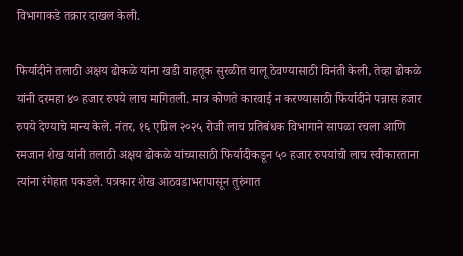विभागाकडे तक्रार दाखल केली.

फिर्यादीने तलाठी अक्षय ढोकळे यांना खडी वाहतूक सुरळीत चालू ठेवण्यासाठी विनंती केली, तेव्हा ढोकळे यांनी दरमहा ४० हजार रुपये लाच मागितली. मात्र कोणते कारवाई न करण्यासाठी फिर्यादीने पन्नास हजार रुपये देण्याचे मान्य केले. नंतर, १६ एप्रिल २०२५ रोजी लाच प्रतिबंधक विभागाने सापळा रचला आणि रमजान शेख यांनी तलाठी अक्षय ढोकळे यांच्यासाठी फिर्यादीकडून ५० हजार रुपयांची लाच स्वीकारताना त्यांना रंगेहात पकडले. पत्रकार शेख आठवडाभरापासून तुरुंगात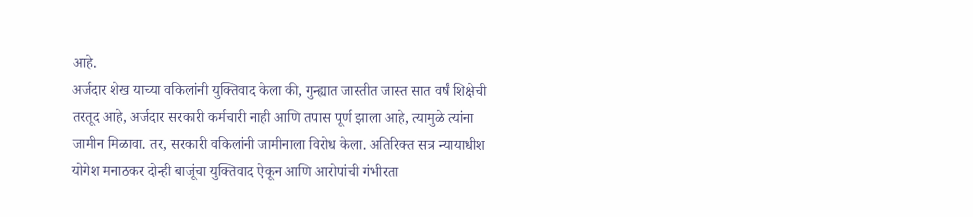आहे.
अर्जदार शेख याच्या वकिलांनी युक्तिवाद केला की, गुन्ह्यात जास्तीत जास्त सात वर्षं शिक्षेची तरतूद आहे, अर्जदार सरकारी कर्मचारी नाही आणि तपास पूर्ण झाला आहे, त्यामुळे त्यांना जामीन मिळावा. तर, सरकारी वकिलांनी जामीनाला विरोध केला. अतिरिक्त सत्र न्यायाधीश योगेश मनाठकर दोन्ही बाजूंचा युक्तिवाद ऐकून आणि आरोपांची गंभीरता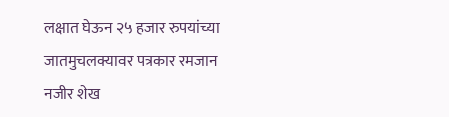लक्षात घेऊन २५ हजार रुपयांच्या जातमुचलक्यावर पत्रकार रमजान नजीर शेख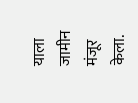याला जामीन मंजूर केला.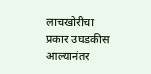लाचखोरीचा प्रकार उघडकीस आल्यानंतर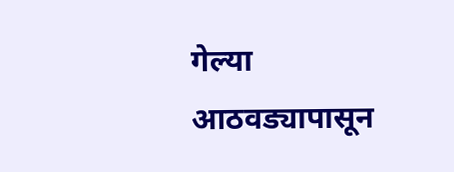गेल्या आठवड्यापासून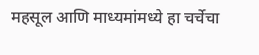महसूल आणि माध्यमांमध्ये हा चर्चेचा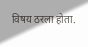विषय ठरला होता.